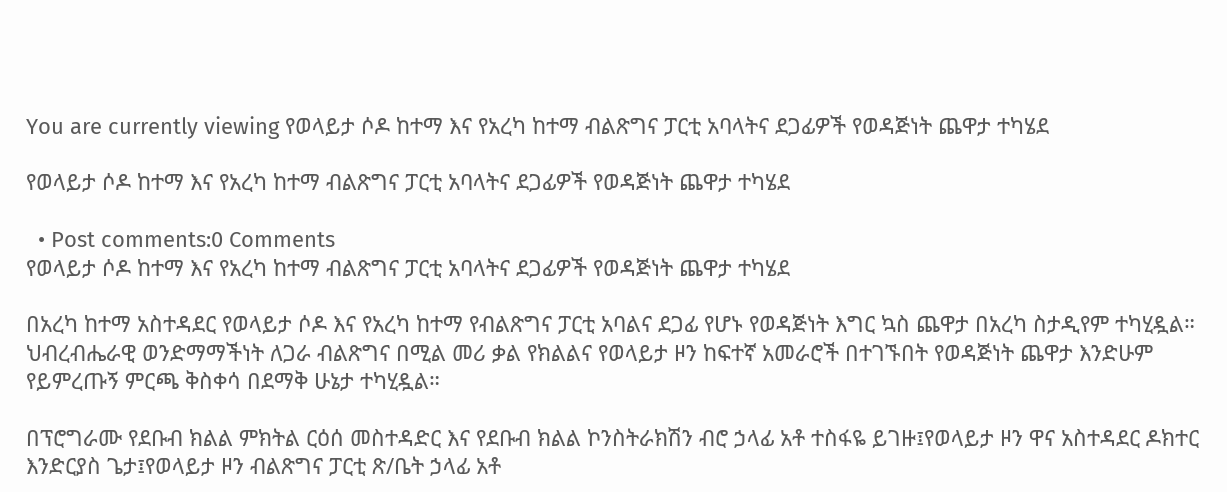You are currently viewing የወላይታ ሶዶ ከተማ እና የአረካ ከተማ ብልጽግና ፓርቲ አባላትና ደጋፊዎች የወዳጅነት ጨዋታ ተካሄደ

የወላይታ ሶዶ ከተማ እና የአረካ ከተማ ብልጽግና ፓርቲ አባላትና ደጋፊዎች የወዳጅነት ጨዋታ ተካሄደ

  • Post comments:0 Comments
የወላይታ ሶዶ ከተማ እና የአረካ ከተማ ብልጽግና ፓርቲ አባላትና ደጋፊዎች የወዳጅነት ጨዋታ ተካሄደ

በአረካ ከተማ አስተዳደር የወላይታ ሶዶ እና የአረካ ከተማ የብልጽግና ፓርቲ አባልና ደጋፊ የሆኑ የወዳጅነት እግር ኳስ ጨዋታ በአረካ ስታዲየም ተካሂዷል።
ህብረብሔራዊ ወንድማማችነት ለጋራ ብልጽግና በሚል መሪ ቃል የክልልና የወላይታ ዞን ከፍተኛ አመራሮች በተገኙበት የወዳጅነት ጨዋታ እንድሁም የይምረጡኝ ምርጫ ቅስቀሳ በደማቅ ሁኔታ ተካሂዷል።

በፕሮግራሙ የደቡብ ክልል ምክትል ርዕሰ መስተዳድር እና የደቡብ ክልል ኮንስትራክሽን ብሮ ኃላፊ አቶ ተስፋዬ ይገዙ፤የወላይታ ዞን ዋና አስተዳደር ዶክተር እንድርያስ ጌታ፤የወላይታ ዞን ብልጽግና ፓርቲ ጽ/ቤት ኃላፊ አቶ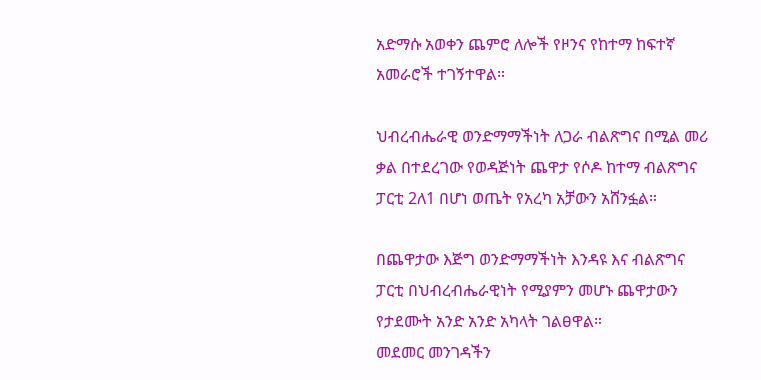አድማሱ አወቀን ጨምሮ ለሎች የዞንና የከተማ ከፍተኛ አመራሮች ተገኝተዋል።

ህብረብሔራዊ ወንድማማችነት ለጋራ ብልጽግና በሚል መሪ ቃል በተደረገው የወዳጅነት ጨዋታ የሶዶ ከተማ ብልጽግና ፓርቲ 2ለ1 በሆነ ወጤት የአረካ አቻውን አሸንፏል።

በጨዋታው እጅግ ወንድማማችነት እንዳዩ እና ብልጽግና ፓርቲ በህብረብሔራዊነት የሚያምን መሆኑ ጨዋታውን የታደሙት አንድ አንድ አካላት ገልፀዋል።
መደመር መንገዳችን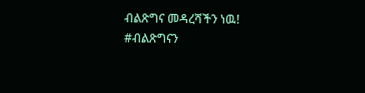ብልጽግና መዳረሻችን ነዉ!
#ብልጽግናን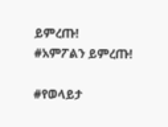ይምረጡ!
#አምፖልን ይምረጡ!

#የወላይታ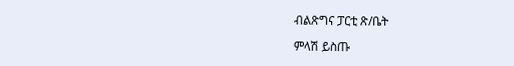ብልጽግና ፓርቲ ጽ/ቤት

ምላሽ ይስጡ